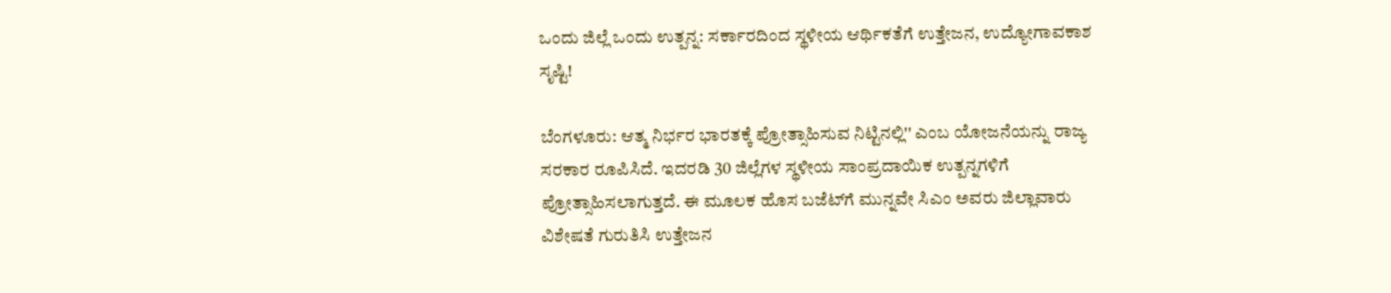ಒಂದು ಜಿಲ್ಲೆ ಒಂದು ಉತ್ಪನ್ನ: ಸರ್ಕಾರದಿಂದ ಸ್ಥಳೀಯ ಆರ್ಥಿಕತೆಗೆ ಉತ್ತೇಜನ, ಉದ್ಯೋಗಾವಕಾಶ ಸೃಷ್ಟಿ!

ಬೆಂಗಳೂರು: ಆತ್ಮ ನಿರ್ಭರ ಭಾರತಕ್ಕೆ ಪ್ರೋತ್ಸಾಹಿಸುವ ನಿಟ್ಟಿನಲ್ಲಿ'' ಎಂಬ ಯೋಜನೆಯನ್ನು ರಾಜ್ಯ ಸರಕಾರ ರೂಪಿಸಿದೆ. ಇದರಡಿ 30 ಜಿಲ್ಲೆಗಳ ಸ್ಥಳೀಯ ಸಾಂಪ್ರದಾಯಿಕ ಉತ್ಪನ್ನಗಳಿಗೆ ಪ್ರೋತ್ಸಾಹಿಸಲಾಗುತ್ತದೆ. ಈ ಮೂಲಕ ಹೊಸ ಬಜೆಟ್‌ಗೆ ಮುನ್ನವೇ ಸಿಎಂ ಅವರು ಜಿಲ್ಲಾವಾರು ವಿಶೇಷತೆ ಗುರುತಿಸಿ ಉತ್ತೇಜನ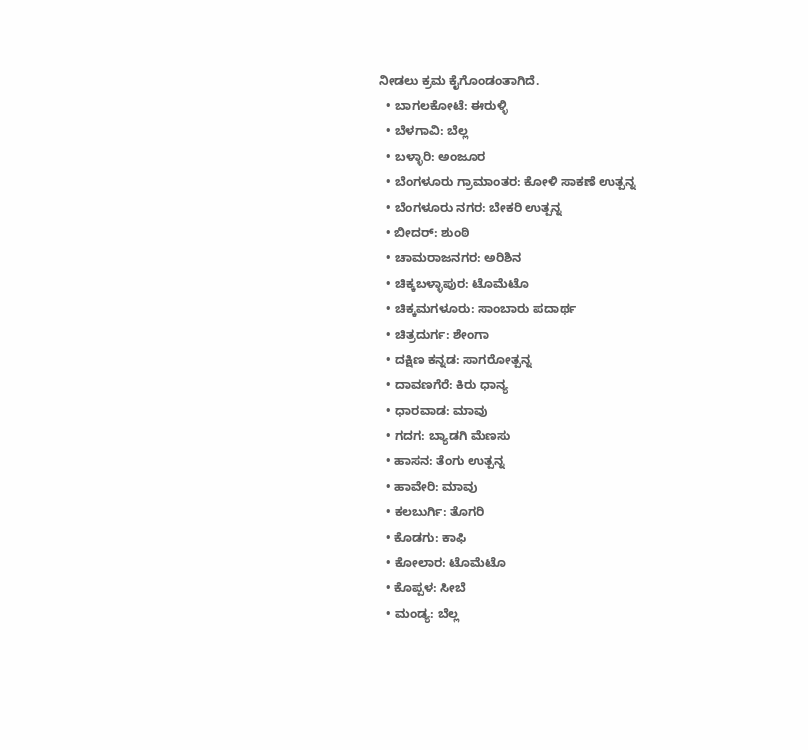ನೀಡಲು ಕ್ರಮ ಕೈಗೊಂಡಂತಾಗಿದೆ.
  • ಬಾಗಲಕೋಟೆ: ಈರುಳ್ಳಿ
  • ಬೆಳಗಾವಿ: ಬೆಲ್ಲ
  • ಬಳ್ಳಾರಿ: ಅಂಜೂರ
  • ಬೆಂಗಳೂರು ಗ್ರಾಮಾಂತರ: ಕೋಳಿ ಸಾಕಣೆ ಉತ್ಪನ್ನ
  • ಬೆಂಗಳೂರು ನಗರ: ಬೇಕರಿ ಉತ್ಪನ್ನ
  • ಬೀದರ್‌: ಶುಂಠಿ
  • ಚಾಮರಾಜನಗರ: ಅರಿಶಿನ
  • ಚಿಕ್ಕಬಳ್ಳಾಪುರ: ಟೊಮೆಟೊ
  • ಚಿಕ್ಕಮಗಳೂರು: ಸಾಂಬಾರು ಪದಾರ್ಥ
  • ಚಿತ್ರದುರ್ಗ: ಶೇಂಗಾ
  • ದಕ್ಷಿಣ ಕನ್ನಡ: ಸಾಗರೋತ್ಪನ್ನ
  • ದಾವಣಗೆರೆ: ಕಿರು ಧಾನ್ಯ
  • ಧಾರವಾಡ: ಮಾವು
  • ಗದಗ: ಬ್ಯಾಡಗಿ ಮೆಣಸು
  • ಹಾಸನ: ತೆಂಗು ಉತ್ಪನ್ನ
  • ಹಾವೇರಿ: ಮಾವು
  • ಕಲಬುರ್ಗಿ: ತೊಗರಿ
  • ಕೊಡಗು: ಕಾಫಿ
  • ಕೋಲಾರ: ಟೊಮೆಟೊ
  • ಕೊಪ್ಪಳ: ಸೀಬೆ
  • ಮಂಡ್ಯ: ಬೆಲ್ಲ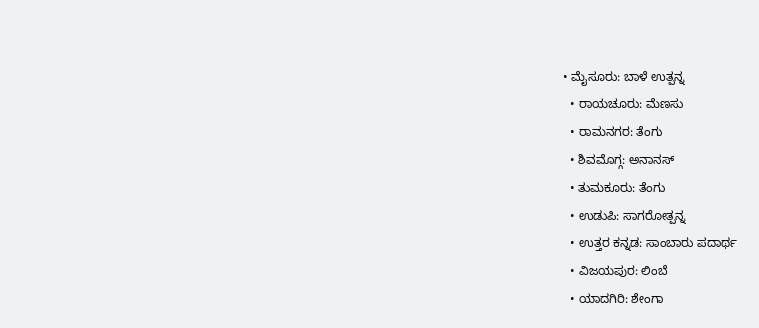• ಮೈಸೂರು: ಬಾಳೆ ಉತ್ಪನ್ನ
  • ರಾಯಚೂರು: ಮೆಣಸು
  • ರಾಮನಗರ: ತೆಂಗು
  • ಶಿವಮೊಗ್ಗ: ಅನಾನಸ್‌
  • ತುಮಕೂರು: ತೆಂಗು
  • ಉಡುಪಿ: ಸಾಗರೋತ್ಪನ್ನ
  • ಉತ್ತರ ಕನ್ನಡ: ಸಾಂಬಾರು ಪದಾರ್ಥ
  • ವಿಜಯಪುರ: ಲಿಂಬೆ
  • ಯಾದಗಿರಿ: ಶೇಂಗಾ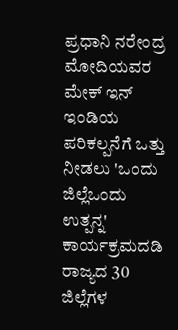ಪ್ರಧಾನಿ ನರೇಂದ್ರ ಮೋದಿಯವರ ಮೇಕ್‌ ಇನ್‌ ಇಂಡಿಯ ಪರಿಕಲ್ಪನೆಗೆ ಒತ್ತು ನೀಡಲು 'ಒಂದು ಜಿಲ್ಲೆಒಂದು ಉತ್ಪನ್ನ' ಕಾರ್ಯಕ್ರಮದಡಿ ರಾಜ್ಯದ 30 ಜಿಲ್ಲೆಗಳ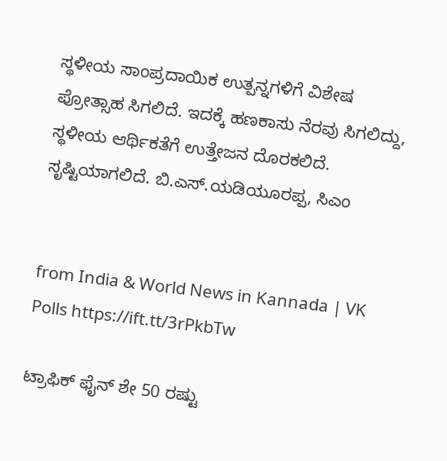ಸ್ಥಳೀಯ ಸಾಂಪ್ರದಾಯಿಕ ಉತ್ಪನ್ನಗಳಿಗೆ ವಿಶೇಷ ಪ್ರೋತ್ಸಾಹ ಸಿಗಲಿದೆ. ಇದಕ್ಕೆ ಹಣಕಾಸು ನೆರವು ಸಿಗಲಿದ್ದು, ಸ್ಥಳೀಯ ಆರ್ಥಿಕತೆಗೆ ಉತ್ತೇಜನ ದೊರಕಲಿದೆ. ಸೃಷ್ಟಿಯಾಗಲಿದೆ. ಬಿ.ಎಸ್‌.ಯಡಿಯೂರಪ್ಪ, ಸಿಎಂ


from India & World News in Kannada | VK Polls https://ift.tt/3rPkbTw

ಟ್ರಾಫಿಕ್‌ ಫೈನ್‌ ಶೇ 50 ರಷ್ಟು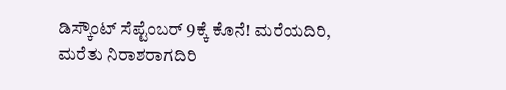ಡಿಸ್ಕೌಂಟ್‌ ಸೆಪ್ಟೆಂಬರ್‌ 9ಕ್ಕೆ ಕೊನೆ! ಮರೆಯದಿರಿ, ಮರೆತು ನಿರಾಶರಾಗದಿರಿ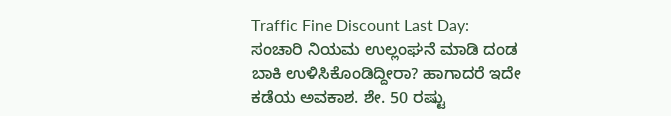Traffic Fine Discount Last Day: ಸಂಚಾರಿ ನಿಯಮ ಉಲ್ಲಂಘನೆ ಮಾಡಿ ದಂಡ ಬಾಕಿ ಉಳಿಸಿಕೊಂಡಿದ್ದೀರಾ? ಹಾಗಾದರೆ ಇದೇ ಕಡೆಯ ಅವಕಾಶ. ಶೇ. 50 ರಷ್ಟು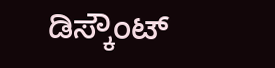ಡಿಸ್ಕೌಂಟ್‌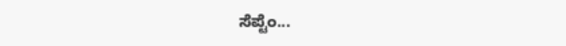ಸೆಪ್ಟೆಂ...